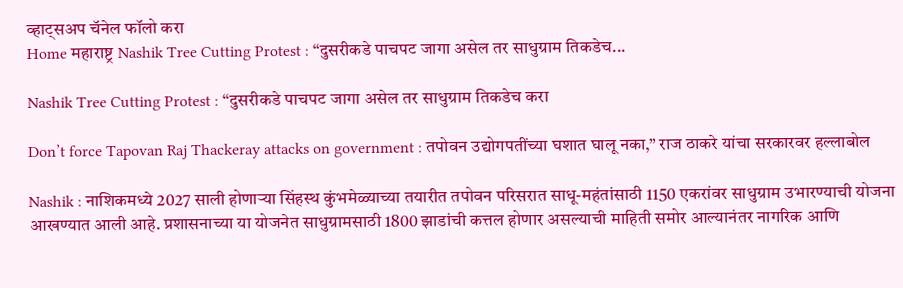व्हाट्सअप चॅनेल फॉलो करा
Home महाराष्ट्र Nashik Tree Cutting Protest : “दुसरीकडे पाचपट जागा असेल तर साधुग्राम तिकडेच...

Nashik Tree Cutting Protest : “दुसरीकडे पाचपट जागा असेल तर साधुग्राम तिकडेच करा

Don’t force Tapovan Raj Thackeray attacks on government : तपोवन उद्योगपतींच्या घशात घालू नका,” राज ठाकरे यांचा सरकारवर हल्लाबोल

Nashik : नाशिकमध्ये 2027 साली होणाऱ्या सिंहस्थ कुंभमेळ्याच्या तयारीत तपोवन परिसरात साधू-महंतांसाठी 1150 एकरांवर साधुग्राम उभारण्याची योजना आखण्यात आली आहे. प्रशासनाच्या या योजनेत साधुग्रामसाठी 1800 झाडांची कत्तल होणार असल्याची माहिती समोर आल्यानंतर नागरिक आणि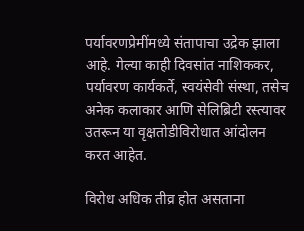पर्यावरणप्रेमींमध्ये संतापाचा उद्रेक झाला आहे. गेल्या काही दिवसांत नाशिककर, पर्यावरण कार्यकर्ते, स्वयंसेवी संस्था, तसेच अनेक कलाकार आणि सेलिब्रिटी रस्त्यावर उतरून या वृक्षतोडीविरोधात आंदोलन करत आहेत.

विरोध अधिक तीव्र होत असताना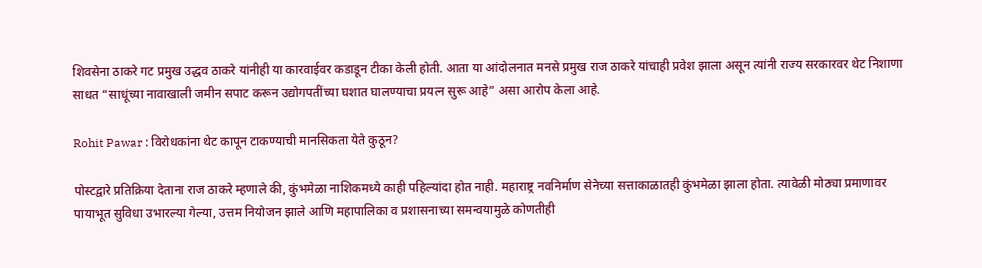शिवसेना ठाकरे गट प्रमुख उद्धव ठाकरे यांनीही या कारवाईवर कडाडून टीका केली होती. आता या आंदोलनात मनसे प्रमुख राज ठाकरे यांचाही प्रवेश झाला असून त्यांनी राज्य सरकारवर थेट निशाणा साधत “साधूंच्या नावाखाली जमीन सपाट करून उद्योगपतींच्या घशात घालण्याचा प्रयत्न सुरू आहे” असा आरोप केला आहे.

Rohit Pawar : विरोधकांना थेट कापून टाकण्याची मानसिकता येते कुठून?

पोस्टद्वारे प्रतिक्रिया देताना राज ठाकरे म्हणाले की, कुंभमेळा नाशिकमध्ये काही पहिल्यांदा होत नाही. महाराष्ट्र नवनिर्माण सेनेच्या सत्ताकाळातही कुंभमेळा झाला होता. त्यावेळी मोठ्या प्रमाणावर पायाभूत सुविधा उभारल्या गेल्या, उत्तम नियोजन झाले आणि महापालिका व प्रशासनाच्या समन्वयामुळे कोणतीही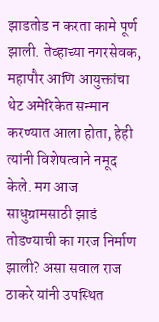झाडतोड न करता कामे पूर्ण झाली. तेव्हाच्या नगरसेवक, महापौर आणि आयुक्तांचा थेट अमेरिकेत सन्मान करण्यात आला होता, हेही त्यांनी विशेषत्वाने नमूद केले. मग आज साधुग्रामसाठी झाडं तोडण्याची का गरज निर्माण झाली? असा सवाल राज ठाकरे यांनी उपस्थित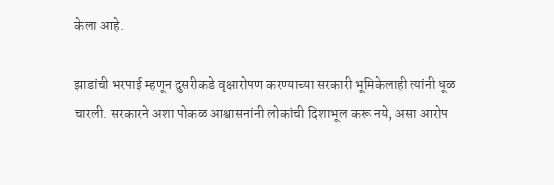केला आहे.

झाडांची भरपाई म्हणून दुसरीकडे वृक्षारोपण करण्याच्या सरकारी भूमिकेलाही त्यांनी धूळ चारली. सरकारने अशा पोकळ आश्वासनांनी लोकांची दिशाभूल करू नये, असा आरोप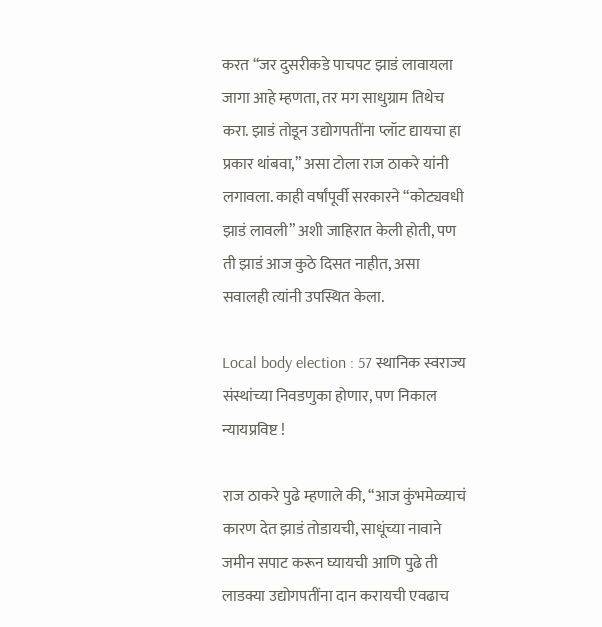करत “जर दुसरीकडे पाचपट झाडं लावायला जागा आहे म्हणता, तर मग साधुग्राम तिथेच करा. झाडं तोडून उद्योगपतींना प्लॉट द्यायचा हा प्रकार थांबवा,” असा टोला राज ठाकरे यांनी लगावला. काही वर्षांपूर्वी सरकारने “कोट्यवधी झाडं लावली” अशी जाहिरात केली होती, पण ती झाडं आज कुठे दिसत नाहीत, असा सवालही त्यांनी उपस्थित केला.

Local body election : 57 स्थानिक स्वराज्य संस्थांच्या निवडणुका होणार, पण निकाल न्यायप्रविष्ट !

राज ठाकरे पुढे म्हणाले की, “आज कुंभमेळ्याचं कारण देत झाडं तोडायची, साधूंच्या नावाने जमीन सपाट करून घ्यायची आणि पुढे ती लाडक्या उद्योगपतींना दान करायची एवढाच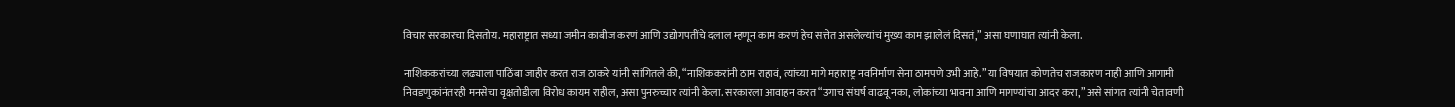विचार सरकारचा दिसतोय. महाराष्ट्रात सध्या जमीन काबीज करणं आणि उद्योगपतींचे दलाल म्हणून काम करणं हेच सत्तेत असलेल्यांचं मुख्य काम झालेलं दिसतं,” असा घणाघात त्यांनी केला.

नाशिककरांच्या लढ्याला पाठिंबा जाहीर करत राज ठाकरे यांनी सांगितले की, “नाशिककरांनी ठाम राहावं, त्यांच्या मागे महाराष्ट्र नवनिर्माण सेना ठामपणे उभी आहे.” या विषयात कोणतेच राजकारण नाही आणि आगामी निवडणुकांनंतरही मनसेचा वृक्षतोडीला विरोध कायम राहील, असा पुनरुच्चार त्यांनी केला. सरकारला आवाहन करत “उगाच संघर्ष वाढवू नका, लोकांच्या भावना आणि मागण्यांचा आदर करा,” असे सांगत त्यांनी चेतावणी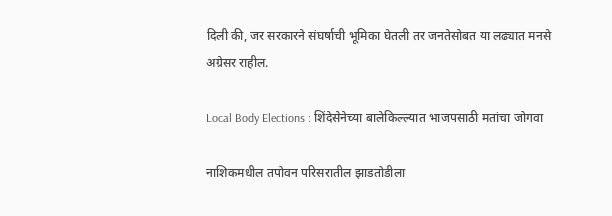दिली की, जर सरकारने संघर्षाची भूमिका घेतली तर जनतेसोबत या लढ्यात मनसे अग्रेसर राहील.

Local Body Elections : शिंदेसेनेच्या बालेकिल्ल्यात भाजपसाठी मतांचा जोगवा

नाशिकमधील तपोवन परिसरातील झाडतोडीला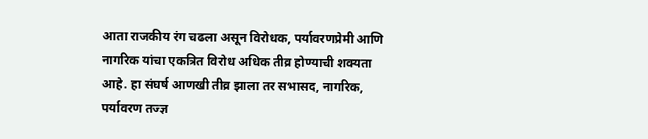आता राजकीय रंग चढला असून विरोधक, पर्यावरणप्रेमी आणि नागरिक यांचा एकत्रित विरोध अधिक तीव्र होण्याची शक्यता आहे. हा संघर्ष आणखी तीव्र झाला तर सभासद, नागरिक, पर्यावरण तज्ज्ञ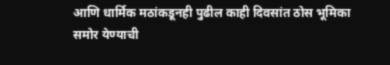आणि धार्मिक मठांकडूनही पुढील काही दिवसांत ठोस भूमिका समोर येण्याची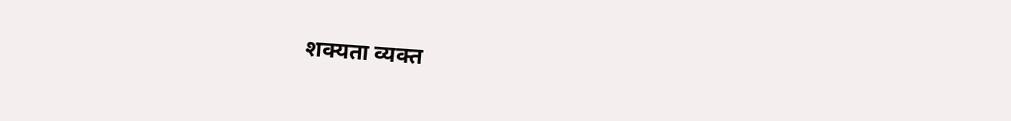शक्यता व्यक्त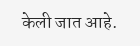केली जात आहे.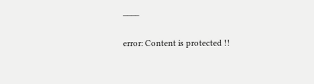____

error: Content is protected !!